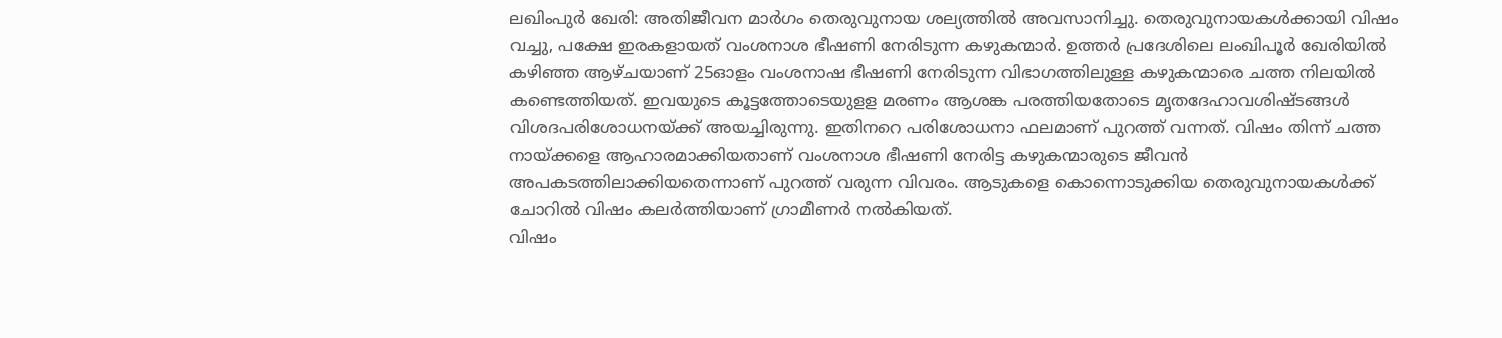ലഖിംപുർ ഖേരി: അതിജീവന മാർഗം തെരുവുനായ ശല്യത്തിൽ അവസാനിച്ചു. തെരുവുനായകൾക്കായി വിഷം വച്ചു, പക്ഷേ ഇരകളായത് വംശനാശ ഭീഷണി നേരിടുന്ന കഴുകന്മാർ. ഉത്തർ പ്രദേശിലെ ലംഖിപൂർ ഖേരിയിൽ കഴിഞ്ഞ ആഴ്ചയാണ് 25ഓളം വംശനാഷ ഭീഷണി നേരിടുന്ന വിഭാഗത്തിലുള്ള കഴുകന്മാരെ ചത്ത നിലയിൽ കണ്ടെത്തിയത്. ഇവയുടെ കൂട്ടത്തോടെയുളള മരണം ആശങ്ക പരത്തിയതോടെ മൃതദേഹാവശിഷ്ടങ്ങൾ വിശദപരിശോധനയ്ക്ക് അയച്ചിരുന്നു. ഇതിനറെ പരിശോധനാ ഫലമാണ് പുറത്ത് വന്നത്. വിഷം തിന്ന് ചത്ത നായ്ക്കളെ ആഹാരമാക്കിയതാണ് വംശനാശ ഭീഷണി നേരിട്ട കഴുകന്മാരുടെ ജീവൻ അപകടത്തിലാക്കിയതെന്നാണ് പുറത്ത് വരുന്ന വിവരം. ആടുകളെ കൊന്നൊടുക്കിയ തെരുവുനായകൾക്ക് ചോറിൽ വിഷം കലർത്തിയാണ് ഗ്രാമീണർ നൽകിയത്.
വിഷം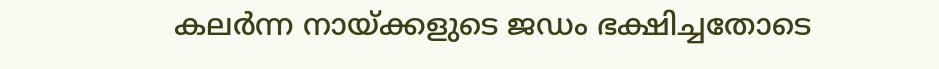കലർന്ന നായ്ക്കളുടെ ജഡം ഭക്ഷിച്ചതോടെ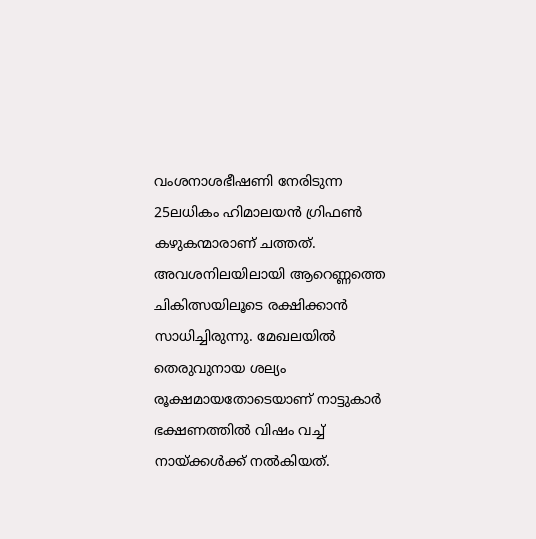വംശനാശഭീഷണി നേരിടുന്ന 25ലധികം ഹിമാലയൻ ഗ്രിഫൺ കഴുകന്മാരാണ് ചത്തത്. അവശനിലയിലായി ആറെണ്ണത്തെ ചികിത്സയിലൂടെ രക്ഷിക്കാൻ സാധിച്ചിരുന്നു. മേഖലയിൽ തെരുവുനായ ശല്യം രൂക്ഷമായതോടെയാണ് നാട്ടുകാർ ഭക്ഷണത്തിൽ വിഷം വച്ച് നായ്ക്കൾക്ക് നൽകിയത്.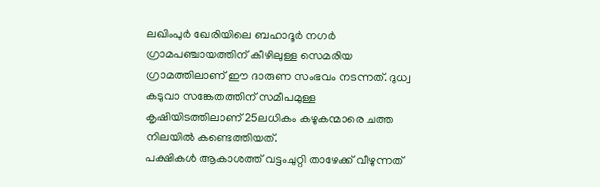ലഖിംപുർ ഖേരിയിലെ ബഹാദൂർ നഗർ ഗ്രാമപഞ്ചായത്തിന് കീഴിലുള്ള സെമരിയ ഗ്രാമത്തിലാണ് ഈ ദാരുണ സംഭവം നടന്നത്. ദുധ്വ കടുവാ സങ്കേതത്തിന് സമീപമുള്ള കൃഷിയിടത്തിലാണ് 25ലധികം കഴുകന്മാരെ ചത്ത നിലയിൽ കണ്ടെത്തിയത്.
പക്ഷികൾ ആകാശത്ത് വട്ടംചുറ്റി താഴേക്ക് വീഴുന്നത്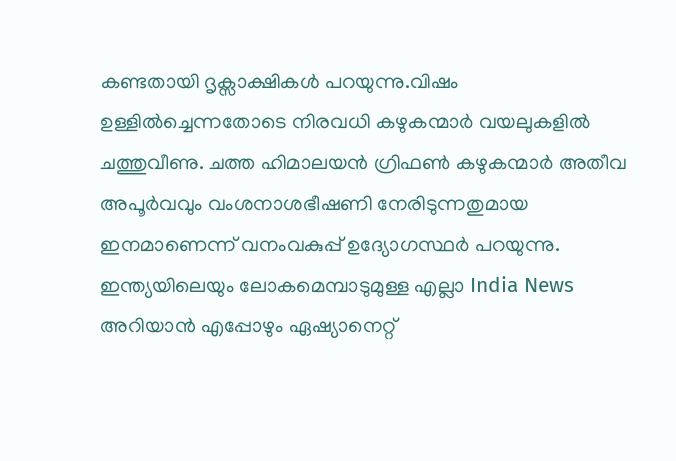കണ്ടതായി ദൃക്സാക്ഷികൾ പറയുന്നു.വിഷം ഉള്ളിൽച്ചെന്നതോടെ നിരവധി കഴുകന്മാർ വയലുകളിൽ ചത്തുവീണു. ചത്ത ഹിമാലയൻ ഗ്രിഫൺ കഴുകന്മാർ അതീവ അപൂർവവും വംശനാശഭീഷണി നേരിടുന്നതുമായ ഇനമാണെന്ന് വനംവകുപ്പ് ഉദ്യോഗസ്ഥർ പറയുന്നു.
ഇന്ത്യയിലെയും ലോകമെമ്പാടുമുള്ള എല്ലാ India News അറിയാൻ എപ്പോഴും ഏഷ്യാനെറ്റ്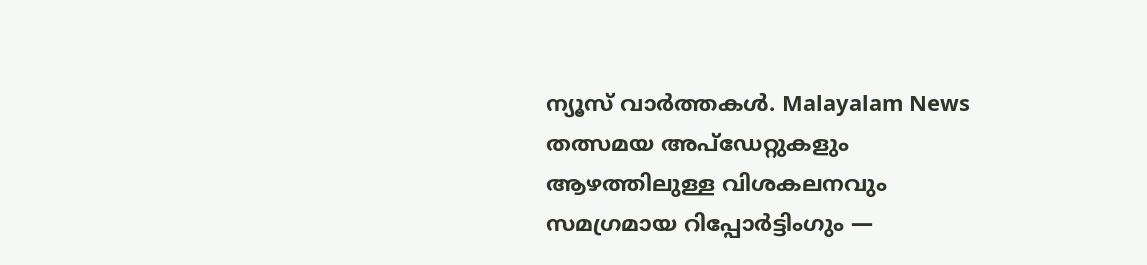ന്യൂസ് വാർത്തകൾ. Malayalam News തത്സമയ അപ്ഡേറ്റുകളും ആഴത്തിലുള്ള വിശകലനവും സമഗ്രമായ റിപ്പോർട്ടിംഗും —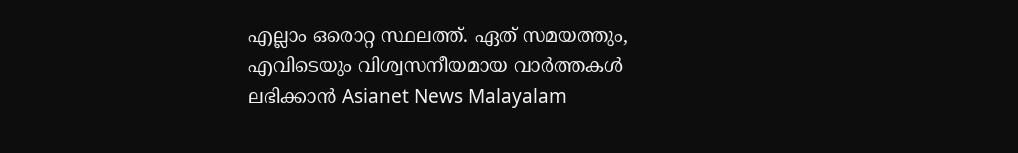എല്ലാം ഒരൊറ്റ സ്ഥലത്ത്. ഏത് സമയത്തും, എവിടെയും വിശ്വസനീയമായ വാർത്തകൾ ലഭിക്കാൻ Asianet News Malayalam